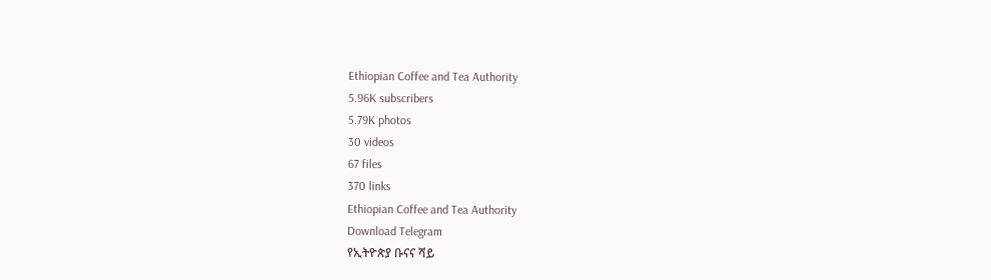Ethiopian Coffee and Tea Authority
5.96K subscribers
5.79K photos
30 videos
67 files
370 links
Ethiopian Coffee and Tea Authority
Download Telegram
የኢትዮጵያ ቡናና ሻይ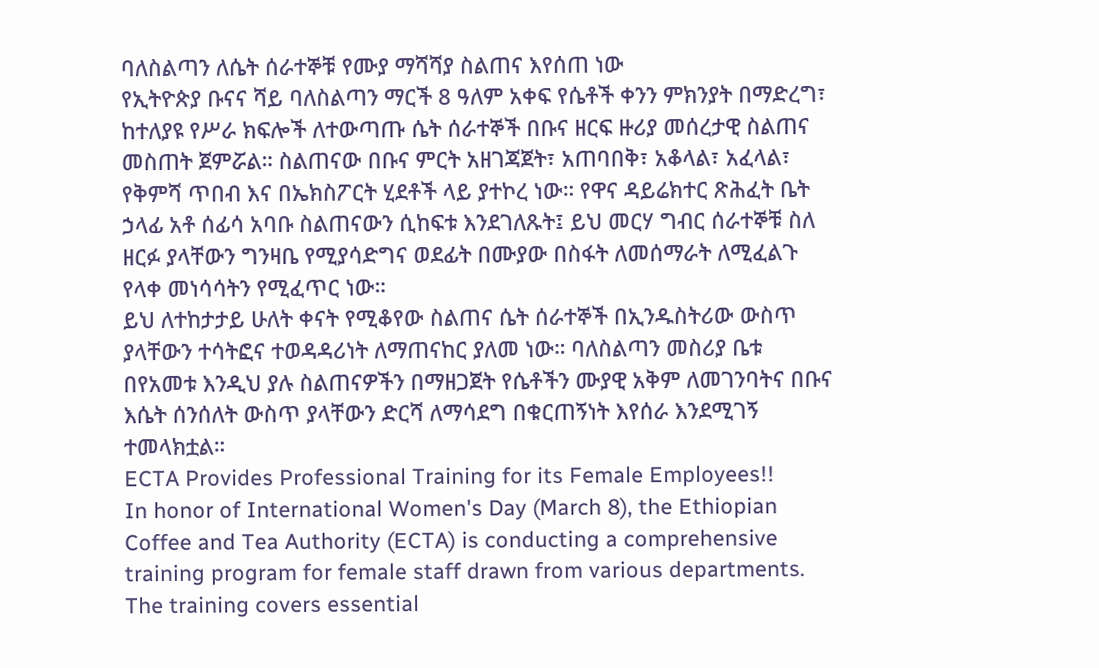ባለስልጣን ለሴት ሰራተኞቹ የሙያ ማሻሻያ ስልጠና እየሰጠ ነው
የኢትዮጵያ ቡናና ሻይ ባለስልጣን ማርች 8 ዓለም አቀፍ የሴቶች ቀንን ምክንያት በማድረግ፣ ከተለያዩ የሥራ ክፍሎች ለተውጣጡ ሴት ሰራተኞች በቡና ዘርፍ ዙሪያ መሰረታዊ ስልጠና መስጠት ጀምሯል። ስልጠናው በቡና ምርት አዘገጃጀት፣ አጠባበቅ፣ አቆላል፣ አፈላል፣ የቅምሻ ጥበብ እና በኤክስፖርት ሂደቶች ላይ ያተኮረ ነው። የዋና ዳይሬክተር ጽሕፈት ቤት ኃላፊ አቶ ሰፊሳ አባቡ ስልጠናውን ሲከፍቱ እንደገለጹት፤ ይህ መርሃ ግብር ሰራተኞቹ ስለ ዘርፉ ያላቸውን ግንዛቤ የሚያሳድግና ወደፊት በሙያው በስፋት ለመሰማራት ለሚፈልጉ የላቀ መነሳሳትን የሚፈጥር ነው።
ይህ ለተከታታይ ሁለት ቀናት የሚቆየው ስልጠና ሴት ሰራተኞች በኢንዱስትሪው ውስጥ ያላቸውን ተሳትፎና ተወዳዳሪነት ለማጠናከር ያለመ ነው። ባለስልጣን መስሪያ ቤቱ በየአመቱ እንዲህ ያሉ ስልጠናዎችን በማዘጋጀት የሴቶችን ሙያዊ አቅም ለመገንባትና በቡና እሴት ሰንሰለት ውስጥ ያላቸውን ድርሻ ለማሳደግ በቁርጠኝነት እየሰራ እንደሚገኝ ተመላክቷል።
ECTA Provides Professional Training for its Female Employees!!
In honor of International Women's Day (March 8), the Ethiopian Coffee and Tea Authority (ECTA) is conducting a comprehensive training program for female staff drawn from various departments. The training covers essential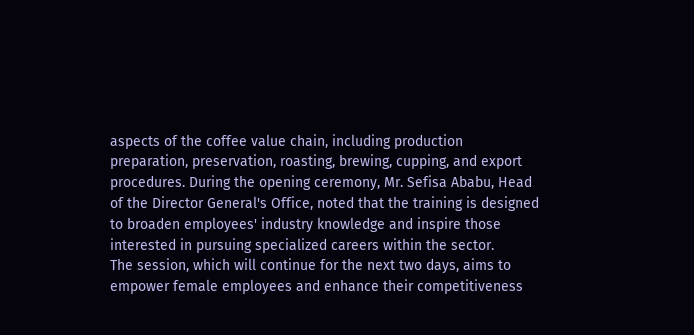aspects of the coffee value chain, including production preparation, preservation, roasting, brewing, cupping, and export procedures. During the opening ceremony, Mr. Sefisa Ababu, Head of the Director General's Office, noted that the training is designed to broaden employees' industry knowledge and inspire those interested in pursuing specialized careers within the sector.
The session, which will continue for the next two days, aims to empower female employees and enhance their competitiveness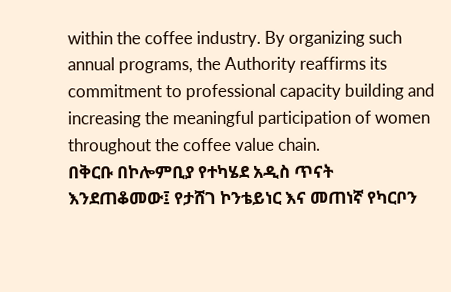within the coffee industry. By organizing such annual programs, the Authority reaffirms its commitment to professional capacity building and increasing the meaningful participation of women throughout the coffee value chain.
በቅርቡ በኮሎምቢያ የተካሄደ አዲስ ጥናት እንደጠቆመው፤ የታሸገ ኮንቴይነር እና መጠነኛ የካርቦን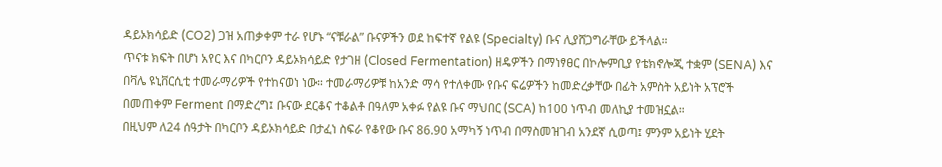ዳይኦክሳይድ (CO2) ጋዝ አጠቃቀም ተራ የሆኑ “ናቹራል” ቡናዎችን ወደ ከፍተኛ የልዩ (Specialty) ቡና ሊያሸጋግራቸው ይችላል።
ጥናቱ ክፍት በሆነ አየር እና በካርቦን ዳይኦክሳይድ የታገዘ (Closed Fermentation) ዘዴዎችን በማነፃፀር በኮሎምቢያ የቴክኖሎጂ ተቋም (SENA) እና በቫሌ ዩኒቨርሲቲ ተመራማሪዎች የተከናወነ ነው። ተመራማሪዎቹ ከአንድ ማሳ የተለቀሙ የቡና ፍሬዎችን ከመድረቃቸው በፊት አምስት አይነት አፕሮች በመጠቀም Ferment በማድረግ፤ ቡናው ደርቆና ተቆልቶ በዓለም አቀፉ የልዩ ቡና ማህበር (SCA) ከ100 ነጥብ መለኪያ ተመዝኗል።
በዚህም ለ24 ሰዓታት በካርቦን ዳይኦክሳይድ በታፈነ ስፍራ የቆየው ቡና 86.90 አማካኝ ነጥብ በማስመዝገብ አንደኛ ሲወጣ፤ ምንም አይነት ሂደት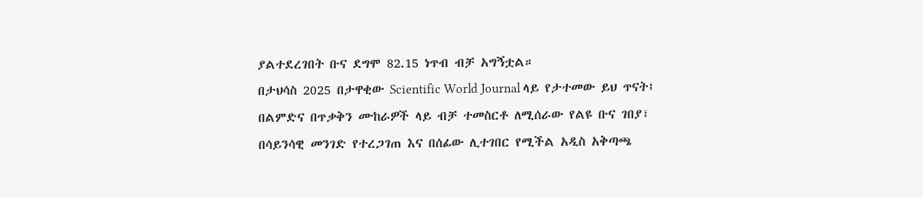ያልተደረገበት ቡና ደግሞ 82.15 ነጥብ ብቻ አግኝቷል።
በታህሳስ 2025 በታዋቂው Scientific World Journal ላይ የታተመው ይህ ጥናት፤ በልምድና በጥቃቅን ሙከራዎች ላይ ብቻ ተመስርቶ ለሚሰራው የልዩ ቡና ገበያ፣ በሳይንሳዊ መንገድ የተረጋገጠ እና በሰፊው ሊተገበር የሚችል አዲስ አቅጣጫ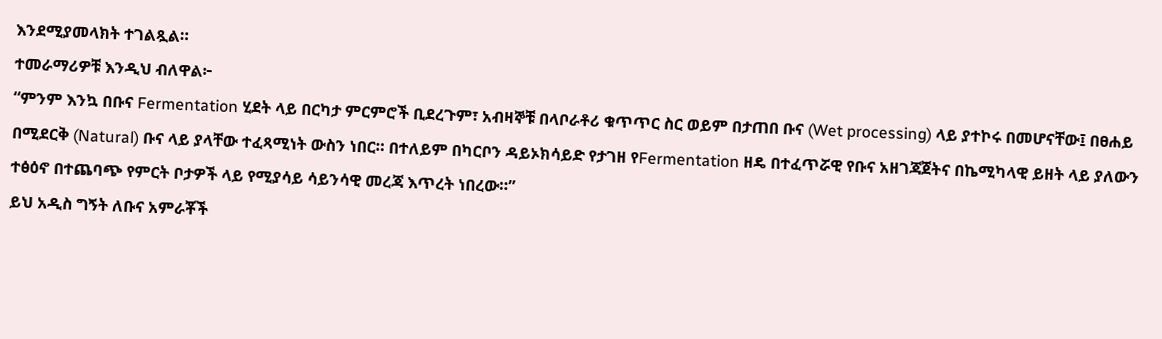እንደሚያመላክት ተገልጿል።
ተመራማሪዎቹ እንዲህ ብለዋል፦
“ምንም እንኳ በቡና Fermentation ሂደት ላይ በርካታ ምርምሮች ቢደረጉም፣ አብዛኞቹ በላቦራቶሪ ቁጥጥር ስር ወይም በታጠበ ቡና (Wet processing) ላይ ያተኮሩ በመሆናቸው፤ በፀሐይ በሚደርቅ (Natural) ቡና ላይ ያላቸው ተፈጻሚነት ውስን ነበር። በተለይም በካርቦን ዳይኦክሳይድ የታገዘ የFermentation ዘዴ በተፈጥሯዊ የቡና አዘገጃጀትና በኬሚካላዊ ይዘት ላይ ያለውን ተፅዕኖ በተጨባጭ የምርት ቦታዎች ላይ የሚያሳይ ሳይንሳዊ መረጃ እጥረት ነበረው።”
ይህ አዲስ ግኝት ለቡና አምራቾች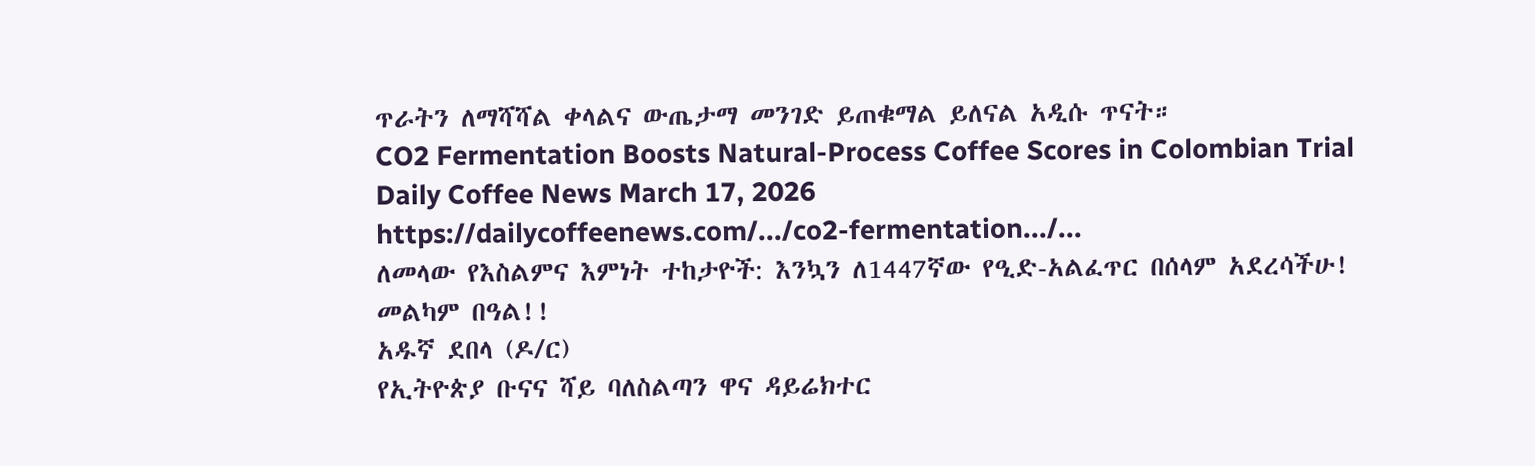ጥራትን ለማሻሻል ቀላልና ውጤታማ መንገድ ይጠቁማል ይለናል አዲሱ ጥናት።
CO2 Fermentation Boosts Natural-Process Coffee Scores in Colombian Trial
Daily Coffee News March 17, 2026
https://dailycoffeenews.com/.../co2-fermentation.../...
ለመላው የእስልምና እምነት ተከታዮች: እንኳን ለ1447ኛው የዒድ-አልፈጥር በሰላም አደረሳችሁ!
መልካም በዓል!!
አዱኛ ደበላ (ዶ/ር)
የኢትዮጵያ ቡናና ሻይ ባለስልጣን ዋና ዳይሬክተር